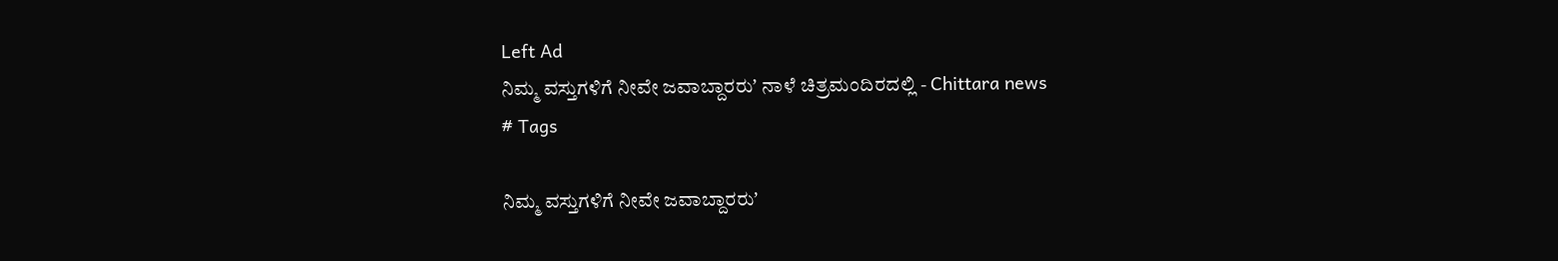Left Ad
ನಿಮ್ಮ ವಸ್ತುಗಳಿಗೆ ನೀವೇ ಜವಾಬ್ದಾರರುʼ ನಾಳೆ ಚಿತ್ರಮಂದಿರದಲ್ಲಿ - Chittara news
# Tags

ನಿಮ್ಮ ವಸ್ತುಗಳಿಗೆ ನೀವೇ ಜವಾಬ್ದಾರರುʼ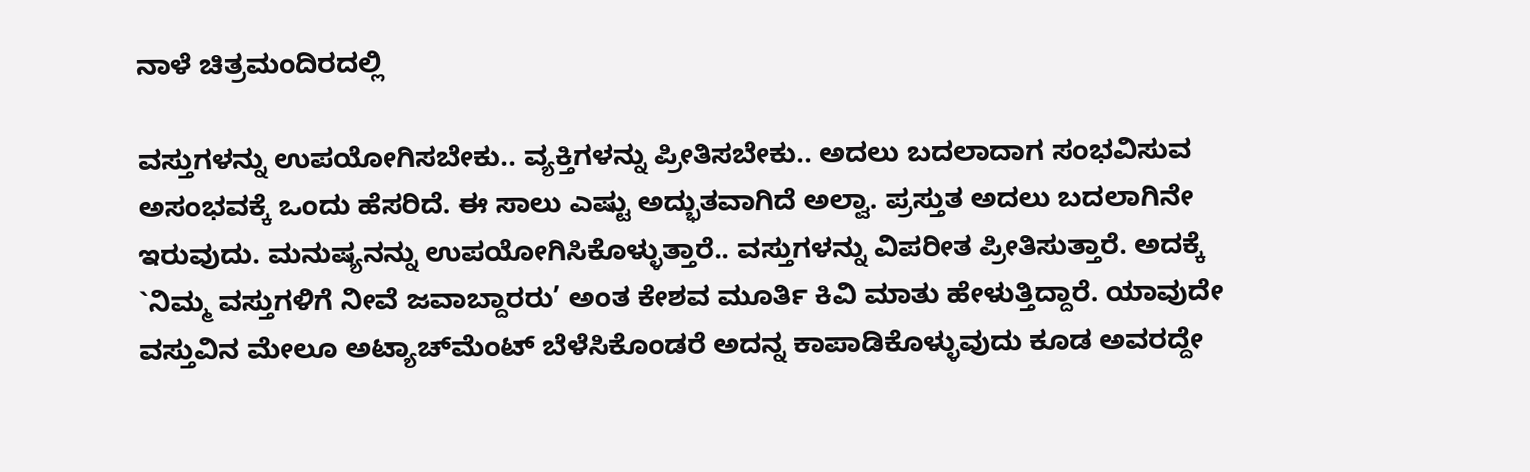ನಾಳೆ ಚಿತ್ರಮಂದಿರದಲ್ಲಿ

ವಸ್ತುಗಳನ್ನು ಉಪಯೋಗಿಸಬೇಕು.. ವ್ಯಕ್ತಿಗಳನ್ನು ಪ್ರೀತಿಸಬೇಕು.. ಅದಲು ಬದಲಾದಾಗ ಸಂಭವಿಸುವ ಅಸಂಭವಕ್ಕೆ ಒಂದು ಹೆಸರಿದೆ. ಈ ಸಾಲು ಎಷ್ಟು ಅದ್ಭುತವಾಗಿದೆ ಅಲ್ವಾ. ಪ್ರಸ್ತುತ ಅದಲು ಬದಲಾಗಿನೇ ಇರುವುದು. ಮನುಷ್ಯನನ್ನು ಉಪಯೋಗಿಸಿಕೊಳ್ಳುತ್ತಾರೆ.. ವಸ್ತುಗಳನ್ನು ವಿಪರೀತ ಪ್ರೀತಿಸುತ್ತಾರೆ. ಅದಕ್ಕೆ `ನಿಮ್ಮ ವಸ್ತುಗಳಿಗೆ ನೀವೆ ಜವಾಬ್ದಾರರು’ ಅಂತ ಕೇಶವ ಮೂರ್ತಿ ಕಿವಿ ಮಾತು ಹೇಳುತ್ತಿದ್ದಾರೆ. ಯಾವುದೇ ವಸ್ತುವಿನ ಮೇಲೂ ಅಟ್ಯಾಚ್‌ಮೆಂಟ್ ಬೆಳೆಸಿಕೊಂಡರೆ ಅದನ್ನ ಕಾಪಾಡಿಕೊಳ್ಳುವುದು ಕೂಡ ಅವರದ್ದೇ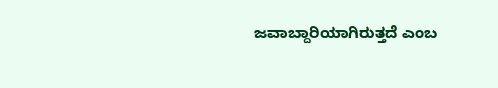ಜವಾಬ್ದಾರಿಯಾಗಿರುತ್ತದೆ ಎಂಬ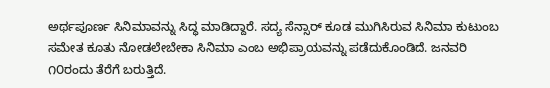ಅರ್ಥಪೂರ್ಣ ಸಿನಿಮಾವನ್ನು ಸಿದ್ಧ ಮಾಡಿದ್ದಾರೆ. ಸದ್ಯ ಸೆನ್ಸಾರ್ ಕೂಡ ಮುಗಿಸಿರುವ ಸಿನಿಮಾ ಕುಟುಂಬ ಸಮೇತ ಕೂತು ನೋಡಲೇಬೇಕಾ ಸಿನಿಮಾ ಎಂಬ ಅಭಿಪ್ರಾಯವನ್ನು ಪಡೆದುಕೊಂಡಿದೆ. ಜನವರಿ ೧೦ರಂದು ತೆರೆಗೆ ಬರುತ್ತಿದೆ.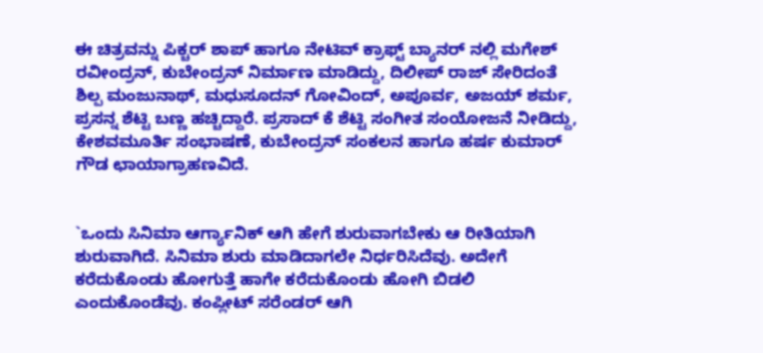ಈ ಚಿತ್ರವನ್ನು ಪಿಕ್ಚರ್ ಶಾಪ್ ಹಾಗೂ ನೇಟಿವ್ ಕ್ರಾಫ್ಟ್ ಬ್ಯಾನರ್ ನಲ್ಲಿ ಮಗೇಶ್ ರವೀಂದ್ರನ್, ಕುಬೇಂದ್ರನ್ ನಿರ್ಮಾಣ ಮಾಡಿದ್ದು, ದಿಲೀಪ್ ರಾಜ್ ಸೇರಿದಂತೆ ಶಿಲ್ಪ ಮಂಜುನಾಥ್, ಮಧುಸೂದನ್ ಗೋವಿಂದ್, ಅಪೂರ್ವ, ಅಜಯ್ ಶರ್ಮ, ಪ್ರಸನ್ನ ಶೆಟ್ಟಿ ಬಣ್ಣ ಹಚ್ಚಿದ್ದಾರೆ. ಪ್ರಸಾದ್ ಕೆ ಶೆಟ್ಟಿ ಸಂಗೀತ ಸಂಯೋಜನೆ ನೀಡಿದ್ದು, ಕೇಶವಮೂರ್ತಿ ಸಂಭಾಷಣೆ, ಕುಬೇಂದ್ರನ್ ಸಂಕಲನ ಹಾಗೂ ಹರ್ಷ ಕುಮಾರ್ ಗೌಡ ಛಾಯಾಗ್ರಾಹಣವಿದೆ.


`ಒಂದು ಸಿನಿಮಾ ಆರ್ಗ್ಯಾನಿಕ್‌ ಆಗಿ ಹೇಗೆ ಶುರುವಾಗಬೇಕು ಆ ರೀತಿಯಾಗಿ ಶುರುವಾಗಿದೆ. ಸಿನಿಮಾ ಶುರು ಮಾಡಿದಾಗಲೇ ನಿರ್ಧರಿಸಿದೆವು. ಅದೇಗೆ ಕರೆದುಕೊಂಡು ಹೋಗುತ್ತೆ ಹಾಗೇ ಕರೆದುಕೊಂಡು ಹೋಗಿ ಬಿಡಲಿ ಎಂದುಕೊಂಡೆವು. ಕಂಪ್ಲೀಟ್ ಸರೆಂಡರ್ ಆಗಿ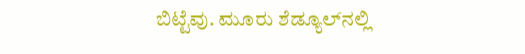ಬಿಟ್ಟೆವು. ಮೂರು ಶೆಡ್ಯೂಲ್‌ನಲ್ಲಿ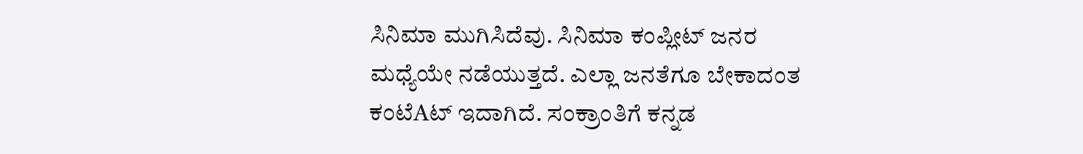ಸಿನಿಮಾ ಮುಗಿಸಿದೆವು. ಸಿನಿಮಾ ಕಂಪ್ಲೀಟ್ ಜನರ ಮಧ್ಯೆಯೇ ನಡೆಯುತ್ತದೆ. ಎಲ್ಲಾ ಜನತೆಗೂ ಬೇಕಾದಂತ ಕಂಟೆAಟ್ ಇದಾಗಿದೆ. ಸಂಕ್ರಾಂತಿಗೆ ಕನ್ನಡ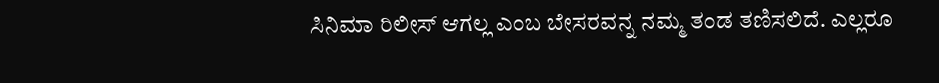ಸಿನಿಮಾ ರಿಲೀಸ್ ಆಗಲ್ಲ ಎಂಬ ಬೇಸರವನ್ನ ನಮ್ಮ ತಂಡ ತಣಿಸಲಿದೆ. ಎಲ್ಲರೂ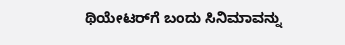ಥಿಯೇಟರ್‌ಗೆ ಬಂದು ಸಿನಿಮಾವನ್ನು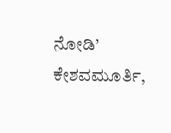ನೋಡಿ’
ಕೇಶವಮೂರ್ತಿ,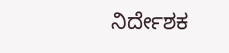ನಿರ್ದೇಶಕ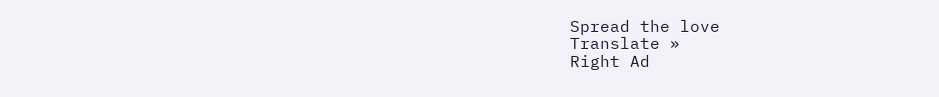Spread the love
Translate »
Right Ad